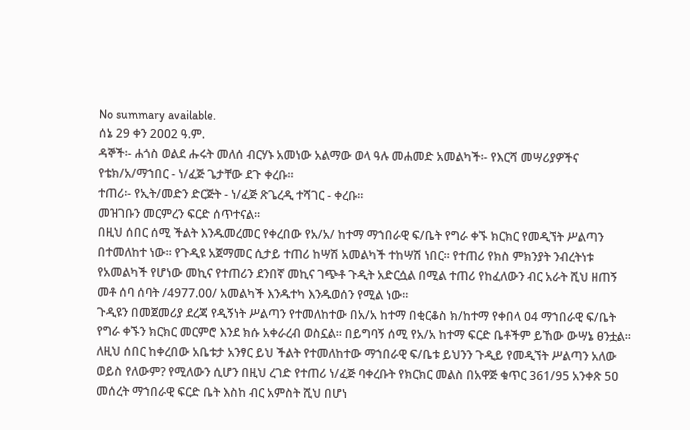No summary available.
ሰኔ 29 ቀን 2ዐዐ2 ዓ.ም.
ዳኞች፡- ሐጎስ ወልደ ሑሩት መለሰ ብርሃኑ አመነው አልማው ወላ ዓሉ መሐመድ አመልካች፡- የእርሻ መሣሪያዎችና የቴክ/አ/ማኀበር - ነ/ፈጅ ጌታቸው ደጉ ቀረቡ።
ተጠሪ፡- የኢት/መድን ድርጅት - ነ/ፈጅ ጽጌረዲ ተሻገር - ቀረቡ።
መዝገቡን መርምረን ፍርድ ሰጥተናል።
በዚህ ሰበር ሰሚ ችልት እንዱመረመር የቀረበው የአ/አ/ ከተማ ማኀበራዊ ፍ/ቤት የግራ ቀኙ ክርክር የመዲኘት ሥልጣን በተመለከተ ነው። የጉዲዩ አጀማመር ሲታይ ተጠሪ ከሣሽ አመልካች ተከሣሽ ነበር። የተጠሪ የክስ ምክንያት ንብረትነቱ የአመልካች የሆነው መኪና የተጠሪን ደንበኛ መኪና ገጭቶ ጉዲት አድርሷል በሚል ተጠሪ የከፈለውን ብር አራት ሺህ ዘጠኝ መቶ ሰባ ሰባት /4977.00/ አመልካች እንዱተካ እንዱወሰን የሚል ነው።
ጉዲዩን በመጀመሪያ ደረጃ የዲኝነት ሥልጣን የተመለከተው በአ/አ ከተማ በቂርቆስ ክ/ከተማ የቀበላ ዐ4 ማኀበራዊ ፍ/ቤት የግራ ቀኙን ክርክር መርምሮ እንደ ክሱ አቀራረብ ወስኗል። በይግባኝ ሰሚ የአ/አ ከተማ ፍርድ ቤቶችም ይኸው ውሣኔ ፀንቷል።
ለዚህ ሰበር ከቀረበው አቤቱታ አንፃር ይህ ችልት የተመለከተው ማኀበራዊ ፍ/ቤቱ ይህንን ጉዲይ የመዲኘት ሥልጣን አለው ወይስ የለውም? የሚለውን ሲሆን በዚህ ረገድ የተጠሪ ነ/ፈጅ ባቀረቡት የክርክር መልስ በአዋጅ ቁጥር 361/95 አንቀጽ 5ዐ መሰረት ማኀበራዊ ፍርድ ቤት እስከ ብር አምስት ሺህ በሆነ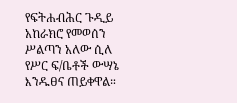የፍትሐብሕር ጉዲይ አከራክሮ የመወሰን ሥልጣን አለው ሲለ የሥር ፍ/ቤቶች ውሣኔ እንዱፀና ጠይቀዋል።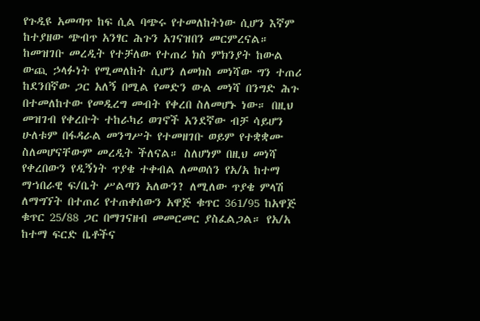የጉዲዩ አመጣጥ ከፍ ሲል ባጭሩ የተመለከትነው ሲሆን እኛም ከተያዘው ጭብጥ አንፃር ሕጉን አገናዝበን መርምረናል።
ከመዝገቡ መረዲት የተቻለው የተጠሪ ክስ ምክንያት ከውል ውጪ ኃላፉነት የሚመለከት ሲሆን ለመክስ መነሻው ግን ተጠሪ ከደንበኛው ጋር አለኝ በሚል የመድን ውል መነሻ በንግድ ሕጉ በተመለከተው የመዲረግ መብት የቀረበ ስለመሆኑ ነው። በዚህ መዝገብ የቀረቡት ተከራካሪ ወገኖች አንደኛው ብቻ ሳይሆን ሁለቱም በፋዳራል መንግሥት የተመዘገቡ ወይም የተቋቋሙ ስለመሆናቸውም መረዲት ችለናል። ስለሆነም በዚህ መነሻ የቀረበውን የዲኝነት ጥያቄ ተቀብል ለመወሰን የአ/አ ከተማ ማኀበራዊ ፍ/ቤት ሥልጣን አለውን? ለሚለው ጥያቄ ምላሽ ለማግኘት በተጠሪ የተጠቀሰውን አዋጅ ቁጥር 361/95 ከአዋጅ ቁጥር 25/88 ጋር በማገናዘብ መመርመር ያስፈልጋል። የአ/አ ከተማ ፍርድ ቤቶችና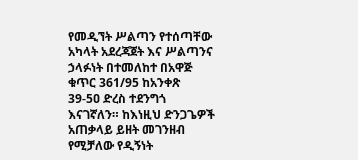የመዲኘት ሥልጣን የተሰጣቸው አካላት አደረጃጀት እና ሥልጣንና ኃላፉነት በተመለከተ በአዋጅ ቁጥር 361/95 ከአንቀጽ 39-5ዐ ድረስ ተደንግጎ እናገኛለን። ከእነዚህ ድንጋጌዎች አጠቃላይ ይዘት መገንዘብ የሚቻለው የዲኝነት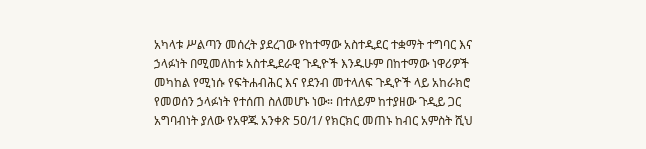አካላቱ ሥልጣን መሰረት ያደረገው የከተማው አስተዲደር ተቋማት ተግባር እና ኃላፉነት በሚመለከቱ አስተዲደራዊ ጉዲዮች እንዱሁም በከተማው ነዋሪዎች መካከል የሚነሱ የፍትሐብሕር እና የደንብ መተላለፍ ጉዲዮች ላይ አከራክሮ የመወሰን ኃላፉነት የተሰጠ ስለመሆኑ ነው። በተለይም ከተያዘው ጉዲይ ጋር አግባብነት ያለው የአዋጁ አንቀጽ 5ዐ/1/ የክርክር መጠኑ ከብር አምስት ሺህ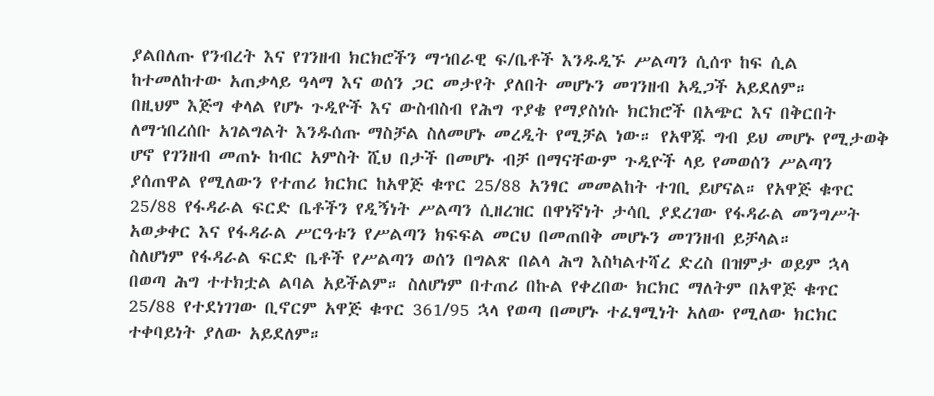ያልበለጡ የንብረት እና የገንዘብ ክርክሮችን ማኀበራዊ ፍ/ቤቶች እንዱዲኙ ሥልጣን ሲሰጥ ከፍ ሲል ከተመለከተው አጠቃላይ ዓላማ እና ወሰን ጋር መታየት ያለበት መሆኑን መገንዘብ አዲጋች አይደለም።
በዚህም እጅግ ቀላል የሆኑ ጉዲዮች እና ውስብስብ የሕግ ጥያቄ የማያስነሱ ክርክሮች በአጭር እና በቅርበት ለማኀበረሰቡ አገልግልት እንዱሰጡ ማስቻል ስለመሆኑ መረዲት የሚቻል ነው። የአዋጁ ግብ ይህ መሆኑ የሚታወቅ ሆኖ የገንዘብ መጠኑ ከብር አምስት ሺህ በታች በመሆኑ ብቻ በማናቸውም ጉዲዮች ላይ የመወሰን ሥልጣን ያሰጠዋል የሚለውን የተጠሪ ክርክር ከአዋጅ ቁጥር 25/88 አንፃር መመልከት ተገቢ ይሆናል። የአዋጅ ቁጥር 25/88 የፋዳራል ፍርድ ቤቶችን የዲኝነት ሥልጣን ሲዘረዝር በዋነኛነት ታሳቢ ያደረገው የፋዳራል መንግሥት አወቃቀር እና የፋዳራል ሥርዓቱን የሥልጣን ክፍፍል መርህ በመጠበቅ መሆኑን መገንዘብ ይቻላል።
ስለሆነም የፋዳራል ፍርድ ቤቶች የሥልጣን ወሰን በግልጽ በልላ ሕግ እስካልተሻረ ድረስ በዝምታ ወይም ኋላ በወጣ ሕግ ተተክቷል ልባል አይችልም። ስለሆነም በተጠሪ በኩል የቀረበው ክርክር ማለትም በአዋጅ ቁጥር 25/88 የተደነገገው ቢኖርም አዋጅ ቁጥር 361/95 ኋላ የወጣ በመሆኑ ተፈፃሚነት አለው የሚለው ክርክር ተቀባይነት ያለው አይደለም።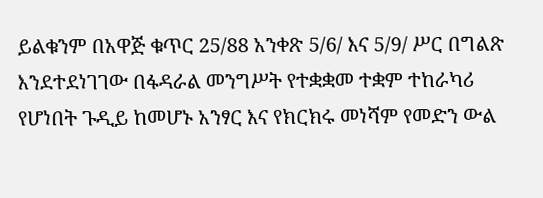ይልቁንም በአዋጅ ቁጥር 25/88 አንቀጽ 5/6/ እና 5/9/ ሥር በግልጽ እንደተደነገገው በፋዳራል መንግሥት የተቋቋመ ተቋም ተከራካሪ የሆነበት ጉዲይ ከመሆኑ አንፃር እና የክርክሩ መነሻም የመድን ውል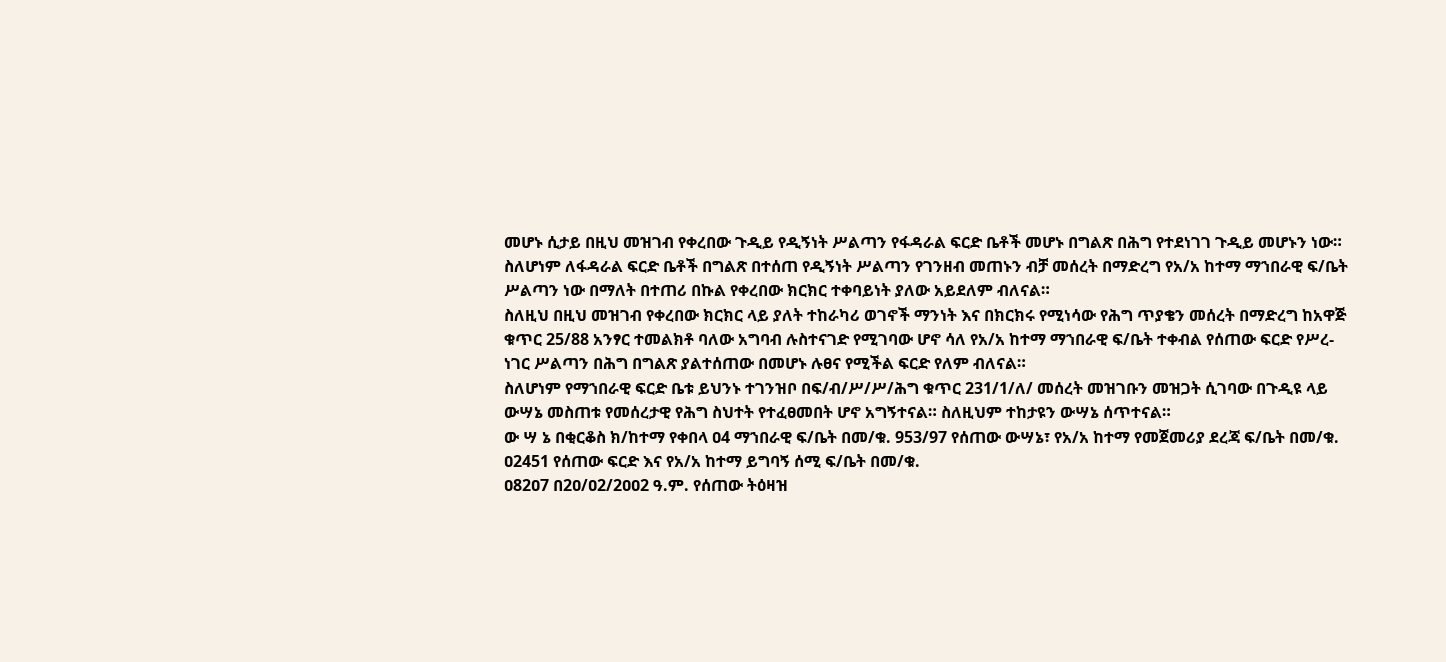መሆኑ ሲታይ በዚህ መዝገብ የቀረበው ጉዲይ የዲኝነት ሥልጣን የፋዳራል ፍርድ ቤቶች መሆኑ በግልጽ በሕግ የተደነገገ ጉዲይ መሆኑን ነው።
ስለሆነም ለፋዳራል ፍርድ ቤቶች በግልጽ በተሰጠ የዲኝነት ሥልጣን የገንዘብ መጠኑን ብቻ መሰረት በማድረግ የአ/አ ከተማ ማኀበራዊ ፍ/ቤት ሥልጣን ነው በማለት በተጠሪ በኩል የቀረበው ክርክር ተቀባይነት ያለው አይደለም ብለናል።
ስለዚህ በዚህ መዝገብ የቀረበው ክርክር ላይ ያለት ተከራካሪ ወገኖች ማንነት እና በክርክሩ የሚነሳው የሕግ ጥያቄን መሰረት በማድረግ ከአዋጅ ቁጥር 25/88 አንፃር ተመልክቶ ባለው አግባብ ሉስተናገድ የሚገባው ሆኖ ሳለ የአ/አ ከተማ ማኀበራዊ ፍ/ቤት ተቀብል የሰጠው ፍርድ የሥረ-ነገር ሥልጣን በሕግ በግልጽ ያልተሰጠው በመሆኑ ሉፀና የሚችል ፍርድ የለም ብለናል።
ስለሆነም የማኀበራዊ ፍርድ ቤቱ ይህንኑ ተገንዝቦ በፍ/ብ/ሥ/ሥ/ሕግ ቁጥር 231/1/ለ/ መሰረት መዝገቡን መዝጋት ሲገባው በጉዲዩ ላይ ውሣኔ መስጠቱ የመሰረታዊ የሕግ ስህተት የተፈፀመበት ሆኖ አግኝተናል። ስለዚህም ተከታዩን ውሣኔ ሰጥተናል።
ው ሣ ኔ በቂርቆስ ክ/ከተማ የቀበላ ዐ4 ማኀበራዊ ፍ/ቤት በመ/ቁ. 953/97 የሰጠው ውሣኔ፣ የአ/አ ከተማ የመጀመሪያ ደረጃ ፍ/ቤት በመ/ቁ. ዐ2451 የሰጠው ፍርድ እና የአ/አ ከተማ ይግባኝ ሰሚ ፍ/ቤት በመ/ቁ.
ዐ82ዐ7 በ2ዐ/ዐ2/2ዐዐ2 ዓ.ም. የሰጠው ትዕዛዝ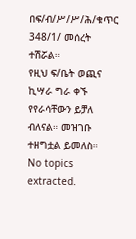በፍ/ብ/ሥ/ሥ/ሕ/ቁጥር 348/1/ መሰረት ተሽሯል።
የዚህ ፍ/ቤት ወጪና ኪሣራ ግራ ቀኙ የየራሳቸውን ይቻለ ብለናል። መዝገቡ ተዘግቷል ይመለስ።
No topics extracted.